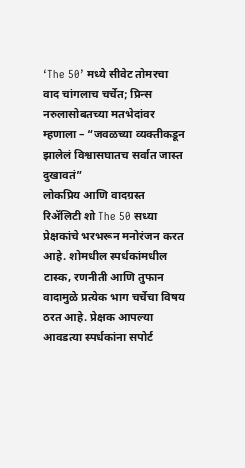‘The 50’ मध्ये सीवेट तोमरचा वाद चांगलाच चर्चेत; प्रिन्स नरुलासोबतच्या मतभेदांवर म्हणाला – “जवळच्या व्यक्तीकडून झालेलं विश्वासघातच सर्वात जास्त दुखावतं”
लोकप्रिय आणि वादग्रस्त रिॲलिटी शो The 50 सध्या प्रेक्षकांचे भरभरून मनोरंजन करत आहे. शोमधील स्पर्धकांमधील टास्क, रणनीती आणि तुफान वादामुळे प्रत्येक भाग चर्चेचा विषय ठरत आहे. प्रेक्षक आपल्या आवडत्या स्पर्धकांना सपोर्ट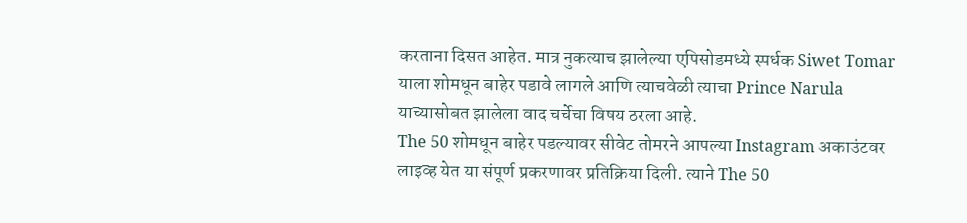करताना दिसत आहेत. मात्र नुकत्याच झालेल्या एपिसोडमध्ये स्पर्धक Siwet Tomar याला शोमधून बाहेर पडावे लागले आणि त्याचवेळी त्याचा Prince Narula याच्यासोबत झालेला वाद चर्चेचा विषय ठरला आहे.
The 50 शोमधून बाहेर पडल्यावर सीवेट तोमरने आपल्या Instagram अकाउंटवर लाइव्ह येत या संपूर्ण प्रकरणावर प्रतिक्रिया दिली. त्याने The 50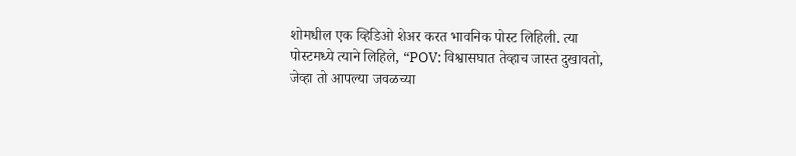शोमधील एक व्हिडिओ शेअर करत भावनिक पोस्ट लिहिली. त्या पोस्टमध्ये त्याने लिहिले, “POV: विश्वासघात तेव्हाच जास्त दुखावतो, जेव्हा तो आपल्या जवळच्या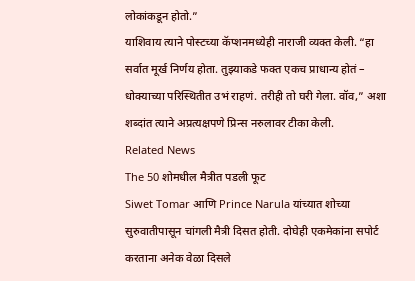लोकांकडून होतो.”
याशिवाय त्याने पोस्टच्या कॅप्शनमध्येही नाराजी व्यक्त केली. “हा सर्वात मूर्ख निर्णय होता. तुझ्याकडे फक्त एकच प्राधान्य होतं – धोक्याच्या परिस्थितीत उभं राहणं. तरीही तो घरी गेला. वॉव,” अशा शब्दांत त्याने अप्रत्यक्षपणे प्रिन्स नरुलावर टीका केली.
Related News
The 50 शोमधील मैत्रीत पडली फूट
Siwet Tomar आणि Prince Narula यांच्यात शोच्या सुरुवातीपासून चांगली मैत्री दिसत होती. दोघेही एकमेकांना सपोर्ट करताना अनेक वेळा दिसले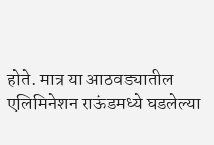होते. मात्र या आठवड्यातील एलिमिनेशन राऊंडमध्ये घडलेल्या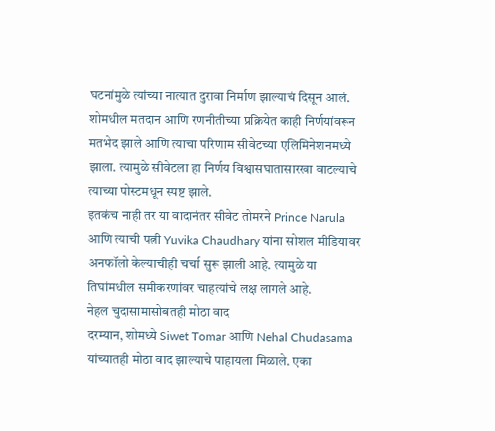घटनांमुळे त्यांच्या नात्यात दुरावा निर्माण झाल्याचं दिसून आलं.
शोमधील मतदान आणि रणनीतीच्या प्रक्रियेत काही निर्णयांवरून मतभेद झाले आणि त्याचा परिणाम सीवेटच्या एलिमिनेशनमध्ये झाला. त्यामुळे सीवेटला हा निर्णय विश्वासघातासारखा वाटल्याचे त्याच्या पोस्टमधून स्पष्ट झाले.
इतकंच नाही तर या वादानंतर सीवेट तोमरने Prince Narula आणि त्याची पत्नी Yuvika Chaudhary यांना सोशल मीडियावर अनफॉलो केल्याचीही चर्चा सुरू झाली आहे. त्यामुळे या तिघांमधील समीकरणांवर चाहत्यांचे लक्ष लागले आहे.
नेहल चुदासामासोबतही मोठा वाद
दरम्यान, शोमध्ये Siwet Tomar आणि Nehal Chudasama यांच्यातही मोठा वाद झाल्याचे पाहायला मिळाले. एका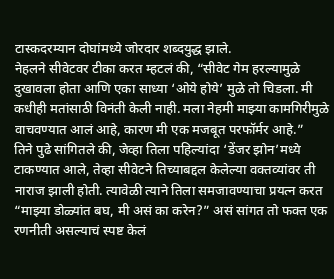टास्कदरम्यान दोघांमध्ये जोरदार शब्दयुद्ध झाले.
नेहलने सीवेटवर टीका करत म्हटलं की, “सीवेट गेम हरल्यामुळे दुखावला होता आणि एका साध्या ‘ओये होये’ मुळे तो चिडला. मी कधीही मतांसाठी विनंती केली नाही. मला नेहमी माझ्या कामगिरीमुळे वाचवण्यात आलं आहे, कारण मी एक मजबूत परफॉर्मर आहे.”
तिने पुढे सांगितले की, जेव्हा तिला पहिल्यांदा ‘डेंजर झोन’मध्ये टाकण्यात आले, तेव्हा सीवेटने तिच्याबद्दल केलेल्या वक्तव्यांवर ती नाराज झाली होती. त्यावेळी त्याने तिला समजावण्याचा प्रयत्न करत “माझ्या डोळ्यांत बघ, मी असं का करेन?” असं सांगत तो फक्त एक रणनीती असल्याचं स्पष्ट केलं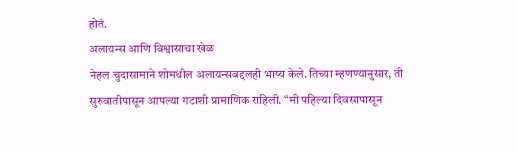होतं.
अलायन्स आणि विश्वासाचा खेळ
नेहल चुदासामाने शोमधील अलायन्सबद्दलही भाष्य केले. तिच्या म्हणण्यानुसार, ती सुरुवातीपासून आपल्या गटाशी प्रामाणिक राहिली. “मी पहिल्या दिवसापासून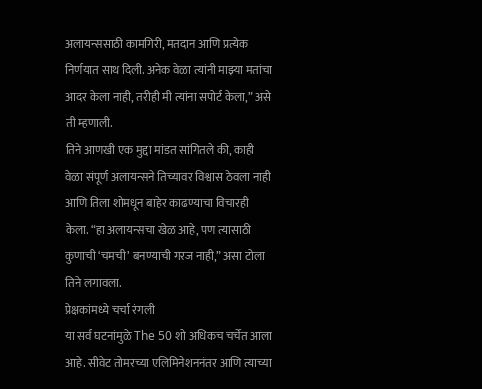अलायन्ससाठी कामगिरी, मतदान आणि प्रत्येक निर्णयात साथ दिली. अनेक वेळा त्यांनी माझ्या मतांचा आदर केला नाही, तरीही मी त्यांना सपोर्ट केला,” असे ती म्हणाली.
तिने आणखी एक मुद्दा मांडत सांगितले की, काही वेळा संपूर्ण अलायन्सने तिच्यावर विश्वास ठेवला नाही आणि तिला शोमधून बाहेर काढण्याचा विचारही केला. “हा अलायन्सचा खेळ आहे, पण त्यासाठी कुणाची ‘चमची’ बनण्याची गरज नाही,” असा टोला तिने लगावला.
प्रेक्षकांमध्ये चर्चा रंगली
या सर्व घटनांमुळे The 50 शो अधिकच चर्चेत आला आहे. सीवेट तोमरच्या एलिमिनेशननंतर आणि त्याच्या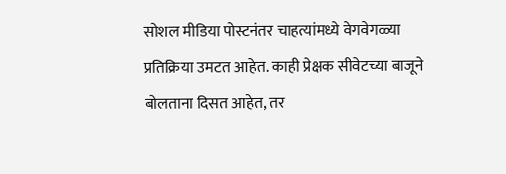सोशल मीडिया पोस्टनंतर चाहत्यांमध्ये वेगवेगळ्या प्रतिक्रिया उमटत आहेत. काही प्रेक्षक सीवेटच्या बाजूने बोलताना दिसत आहेत, तर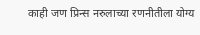काही जण प्रिन्स नरुलाच्या रणनीतीला योग्य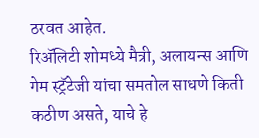ठरवत आहेत.
रिॲलिटी शोमध्ये मैत्री, अलायन्स आणि गेम स्ट्रॅटेजी यांचा समतोल साधणे किती कठीण असते, याचे हे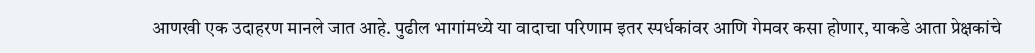आणखी एक उदाहरण मानले जात आहे. पुढील भागांमध्ये या वादाचा परिणाम इतर स्पर्धकांवर आणि गेमवर कसा होणार, याकडे आता प्रेक्षकांचे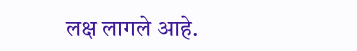लक्ष लागले आहे.